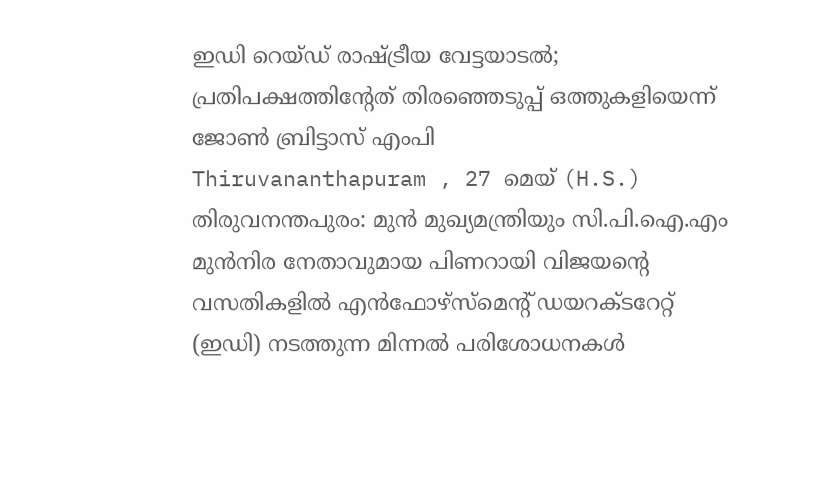ഇഡി റെയ്ഡ് രാഷ്ട്രീയ വേട്ടയാടൽ; പ്രതിപക്ഷത്തിന്റേത് തിരഞ്ഞെടുപ്പ് ഒത്തുകളിയെന്ന് ജോൺ ബ്രിട്ടാസ് എംപി
Thiruvananthapuram , 27 മെയ് (H.S.) തിരുവനന്തപുരം: മുൻ മുഖ്യമന്ത്രിയും സി.പി.ഐ.എം മുൻനിര നേതാവുമായ പിണറായി വിജയന്റെ വസതികളിൽ എൻഫോഴ്സ്മെന്റ് ഡയറക്ടറേറ്റ് (ഇഡി) നടത്തുന്ന മിന്നൽ പരിശോധനകൾ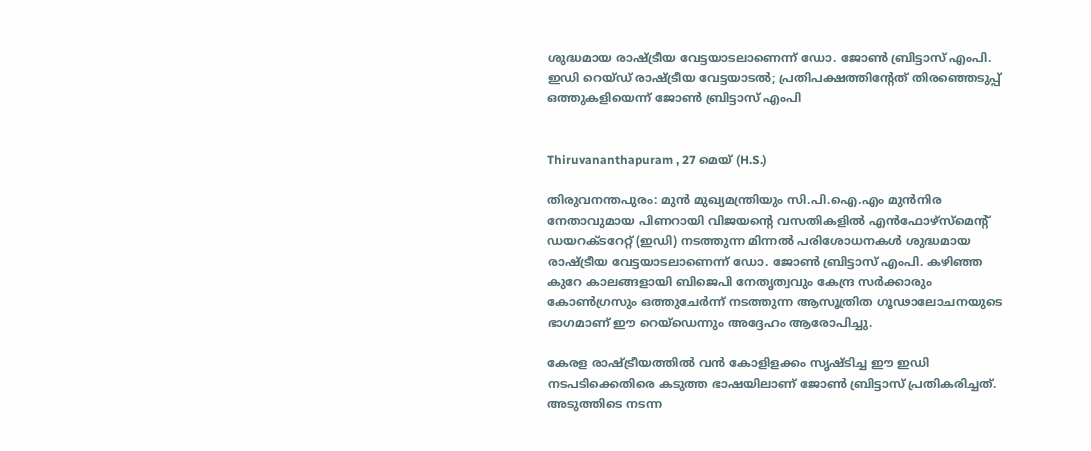ശുദ്ധമായ രാഷ്ട്രീയ വേട്ടയാടലാണെന്ന് ഡോ. ജോൺ ബ്രിട്ടാസ് എംപി.
ഇഡി റെയ്ഡ് രാഷ്ട്രീയ വേട്ടയാടൽ; പ്രതിപക്ഷത്തിന്റേത് തിരഞ്ഞെടുപ്പ് ഒത്തുകളിയെന്ന് ജോൺ ബ്രിട്ടാസ് എംപി


Thiruvananthapuram , 27 മെയ് (H.S.)

തിരുവനന്തപുരം: മുൻ മുഖ്യമന്ത്രിയും സി.പി.ഐ.എം മുൻനിര നേതാവുമായ പിണറായി വിജയന്റെ വസതികളിൽ എൻഫോഴ്സ്മെന്റ് ഡയറക്ടറേറ്റ് (ഇഡി) നടത്തുന്ന മിന്നൽ പരിശോധനകൾ ശുദ്ധമായ രാഷ്ട്രീയ വേട്ടയാടലാണെന്ന് ഡോ. ജോൺ ബ്രിട്ടാസ് എംപി. കഴിഞ്ഞ കുറേ കാലങ്ങളായി ബിജെപി നേതൃത്വവും കേന്ദ്ര സർക്കാരും കോൺഗ്രസും ഒത്തുചേർന്ന് നടത്തുന്ന ആസൂത്രിത ഗൂഢാലോചനയുടെ ഭാഗമാണ് ഈ റെയ്ഡെന്നും അദ്ദേഹം ആരോപിച്ചു.

കേരള രാഷ്ട്രീയത്തിൽ വൻ കോളിളക്കം സൃഷ്ടിച്ച ഈ ഇഡി നടപടിക്കെതിരെ കടുത്ത ഭാഷയിലാണ് ജോൺ ബ്രിട്ടാസ് പ്രതികരിച്ചത്. അടുത്തിടെ നടന്ന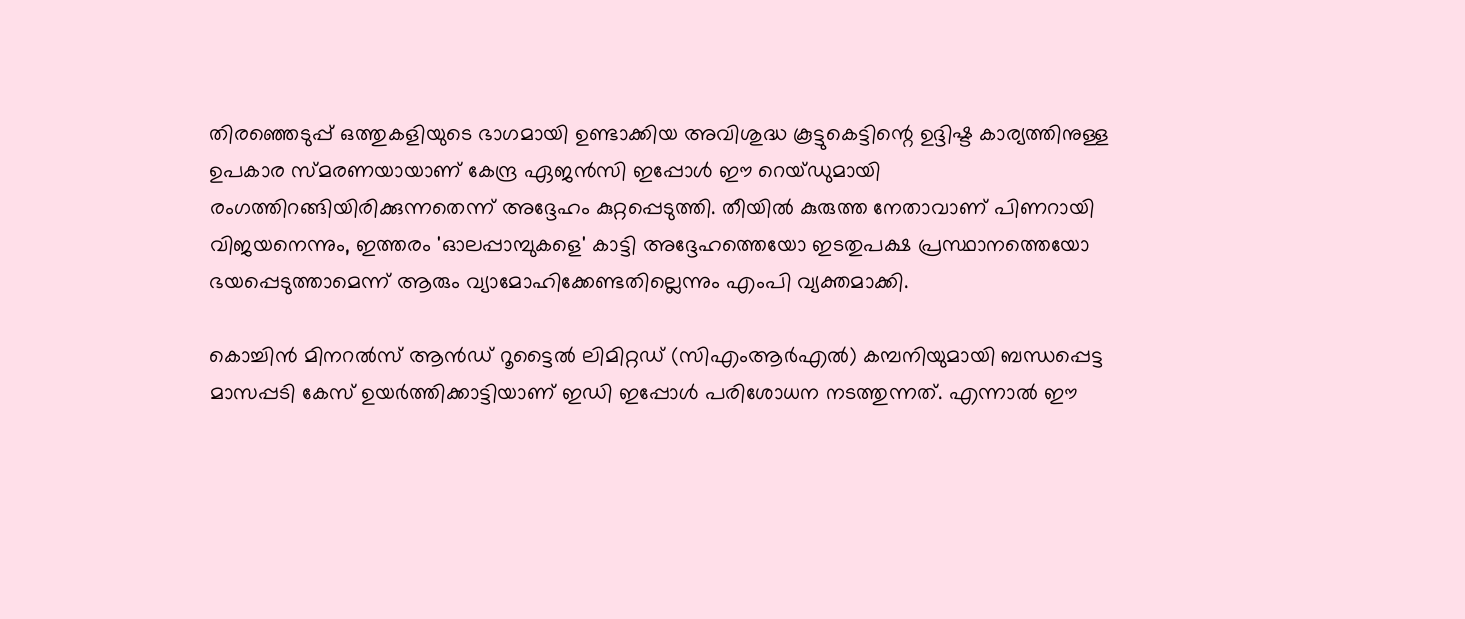തിരഞ്ഞെടുപ്പ് ഒത്തുകളിയുടെ ഭാഗമായി ഉണ്ടാക്കിയ അവിശുദ്ധ കൂട്ടുകെട്ടിന്റെ ഉദ്ദിഷ്ട കാര്യത്തിനുള്ള ഉപകാര സ്മരണയായാണ് കേന്ദ്ര ഏജൻസി ഇപ്പോൾ ഈ റെയ്ഡുമായി രംഗത്തിറങ്ങിയിരിക്കുന്നതെന്ന് അദ്ദേഹം കുറ്റപ്പെടുത്തി. തീയിൽ കുരുത്ത നേതാവാണ് പിണറായി വിജയനെന്നും, ഇത്തരം 'ഓലപ്പാമ്പുകളെ' കാട്ടി അദ്ദേഹത്തെയോ ഇടതുപക്ഷ പ്രസ്ഥാനത്തെയോ ഭയപ്പെടുത്താമെന്ന് ആരും വ്യാമോഹിക്കേണ്ടതില്ലെന്നും എംപി വ്യക്തമാക്കി.

കൊച്ചിൻ മിനറൽസ് ആൻഡ് റൂട്ടൈൽ ലിമിറ്റഡ് (സിഎംആർഎൽ) കമ്പനിയുമായി ബന്ധപ്പെട്ട മാസപ്പടി കേസ് ഉയർത്തിക്കാട്ടിയാണ് ഇഡി ഇപ്പോൾ പരിശോധന നടത്തുന്നത്. എന്നാൽ ഈ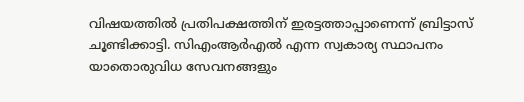വിഷയത്തിൽ പ്രതിപക്ഷത്തിന് ഇരട്ടത്താപ്പാണെന്ന് ബ്രിട്ടാസ് ചൂണ്ടിക്കാട്ടി. സിഎംആർഎൽ എന്ന സ്വകാര്യ സ്ഥാപനം യാതൊരുവിധ സേവനങ്ങളും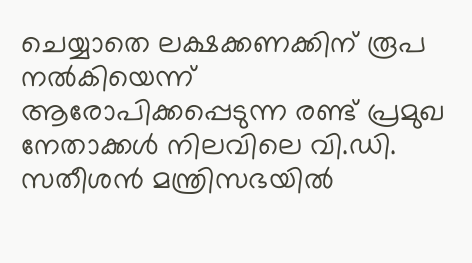ചെയ്യാതെ ലക്ഷക്കണക്കിന് രൂപ നൽകിയെന്ന് ആരോപിക്കപ്പെടുന്ന രണ്ട് പ്രമുഖ നേതാക്കൾ നിലവിലെ വി.ഡി. സതീശൻ മന്ത്രിസഭയിൽ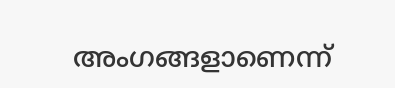അംഗങ്ങളാണെന്ന്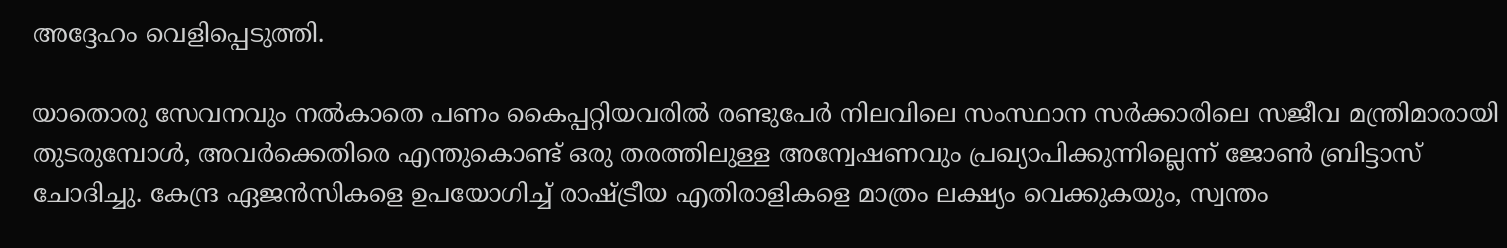അദ്ദേഹം വെളിപ്പെടുത്തി.

യാതൊരു സേവനവും നൽകാതെ പണം കൈപ്പറ്റിയവരിൽ രണ്ടുപേർ നിലവിലെ സംസ്ഥാന സർക്കാരിലെ സജീവ മന്ത്രിമാരായി തുടരുമ്പോൾ, അവർക്കെതിരെ എന്തുകൊണ്ട് ഒരു തരത്തിലുള്ള അന്വേഷണവും പ്രഖ്യാപിക്കുന്നില്ലെന്ന് ജോൺ ബ്രിട്ടാസ് ചോദിച്ചു. കേന്ദ്ര ഏജൻസികളെ ഉപയോഗിച്ച് രാഷ്ട്രീയ എതിരാളികളെ മാത്രം ലക്ഷ്യം വെക്കുകയും, സ്വന്തം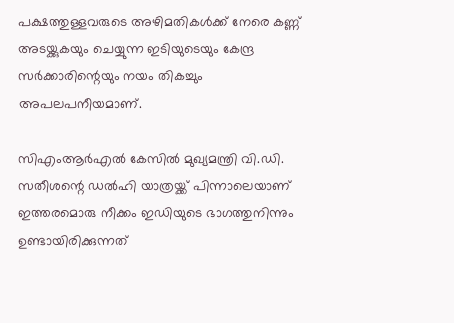പക്ഷത്തുള്ളവരുടെ അഴിമതികൾക്ക് നേരെ കണ്ണ് അടയ്ക്കുകയും ചെയ്യുന്ന ഇടിയുടെയും കേന്ദ്ര സർക്കാരിന്റെയും നയം തികച്ചും അപലപനീയമാണ്.

സിഎംആർഎൽ കേസിൽ മുഖ്യമന്ത്രി വി.ഡി. സതീശന്റെ ഡൽഹി യാത്രയ്ക്ക് പിന്നാലെയാണ് ഇത്തരമൊരു നീക്കം ഇഡിയുടെ ഭാഗത്തുനിന്നും ഉണ്ടായിരിക്കുന്നത്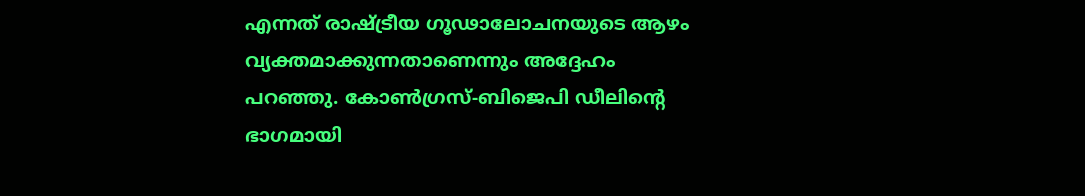എന്നത് രാഷ്ട്രീയ ഗൂഢാലോചനയുടെ ആഴം വ്യക്തമാക്കുന്നതാണെന്നും അദ്ദേഹം പറഞ്ഞു. കോൺഗ്രസ്-ബിജെപി ഡീലിന്റെ ഭാഗമായി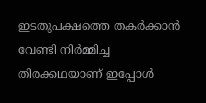ഇടതുപക്ഷത്തെ തകർക്കാൻ വേണ്ടി നിർമ്മിച്ച തിരക്കഥയാണ് ഇപ്പോൾ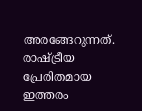അരങ്ങേറുന്നത്. രാഷ്ട്രീയ പ്രേരിതമായ ഇത്തരം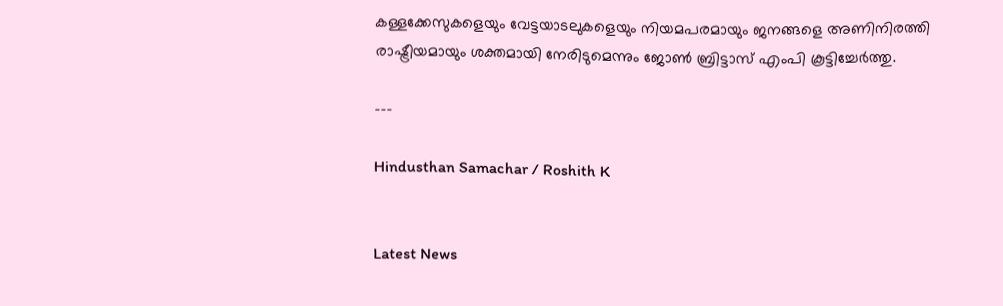കള്ളക്കേസുകളെയും വേട്ടയാടലുകളെയും നിയമപരമായും ജനങ്ങളെ അണിനിരത്തി രാഷ്ട്രീയമായും ശക്തമായി നേരിടുമെന്നും ജോൺ ബ്രിട്ടാസ് എംപി കൂട്ടിച്ചേർത്തു.

---

Hindusthan Samachar / Roshith K


Latest News